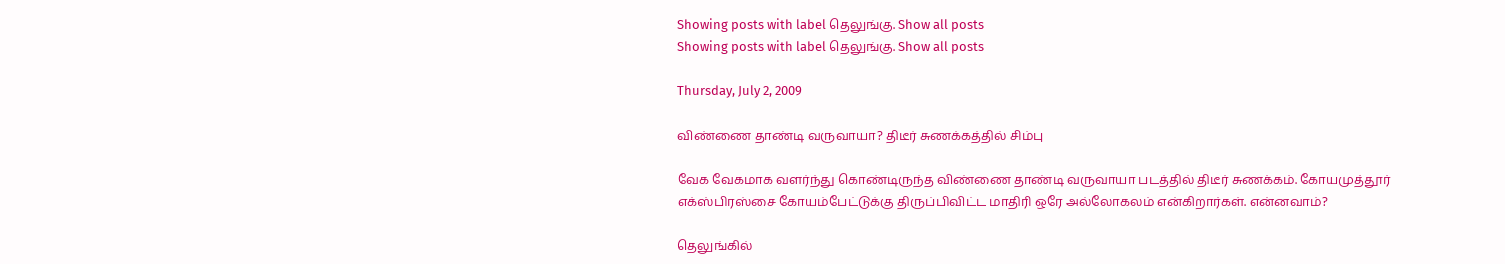Showing posts with label தெலுங்கு. Show all posts
Showing posts with label தெலுங்கு. Show all posts

Thursday, July 2, 2009

விண்ணை தாண்டி வருவாயா? திடீர் சுணக்கத்தில் சிம்பு

வேக வேகமாக வளர்ந்து கொண்டிருந்த விண்ணை தாண்டி வருவாயா படத்தில் திடீர் சுணக்கம். கோயமுத்தூர் எக்ஸ்பிரஸ்சை கோயம்பேட்டுக்கு திருப்பிவிட்ட மாதிரி ஒரே அல்லோகலம் என்கிறார்கள். என்னவாம்?

தெலுங்கில்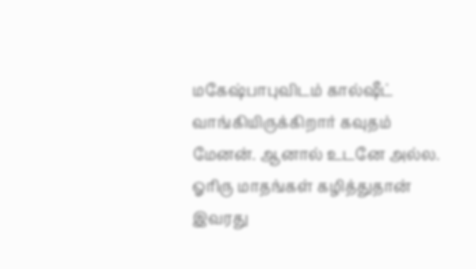மகேஷ்பாபுவிடம் கால்ஷீட் வாங்கியிருக்கிறார் கவுதம் மேனன். ஆனால் உடனே அல்ல. ஓரிரு மாதங்கள் கழித்துதான் இவரது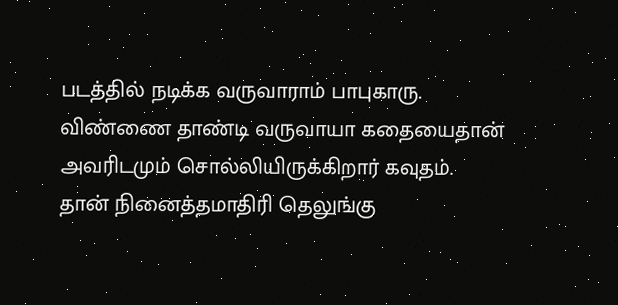படத்தில் நடிக்க வருவாராம் பாபுகாரு. விண்ணை தாண்டி வருவாயா கதையைதான் அவரிடமும் சொல்லியிருக்கிறார் கவுதம். தான் நினைத்தமாதிரி தெலுங்கு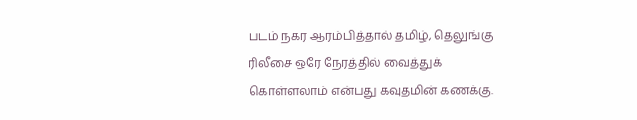படம் நகர ஆரம்பித்தால் தமிழ், தெலுங்கு ரிலீசை ஒரே நேரத்தில் வைத்துக் கொள்ளலாம் என்பது கவுதமின் கணக்கு.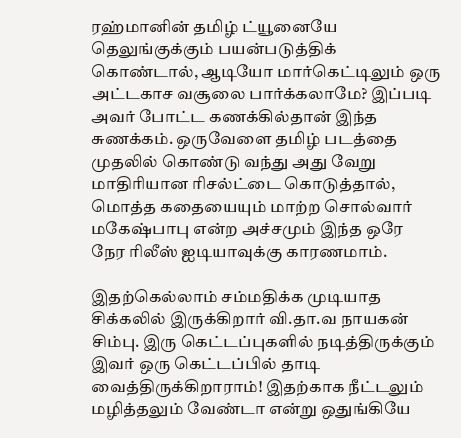ரஹ்மானின் தமிழ் ட்யூனையே தெலுங்குக்கும் பயன்படுத்திக் கொண்டால், ஆடியோ மார்கெட்டிலும் ஒரு அட்டகாச வசூலை பார்க்கலாமே? இப்படி அவர் போட்ட கணக்கில்தான் இந்த சுணக்கம். ஒருவேளை தமிழ் படத்தை முதலில் கொண்டு வந்து அது வேறு மாதிரியான ரிசல்ட்டை கொடுத்தால், மொத்த கதையையும் மாற்ற சொல்வார் மகேஷ்பாபு என்ற அச்சமும் இந்த ஒரே நேர ரிலீஸ் ஐடியாவுக்கு காரணமாம்.

இதற்கெல்லாம் சம்மதிக்க முடியாத சிக்கலில் இருக்கிறார் வி.தா.வ நாயகன் சிம்பு. இரு கெட்டப்புகளில் நடித்திருக்கும் இவர் ஒரு கெட்டப்பில் தாடி வைத்திருக்கிறாராம்! இதற்காக நீட்டலும் மழித்தலும் வேண்டா என்று ஒதுங்கியே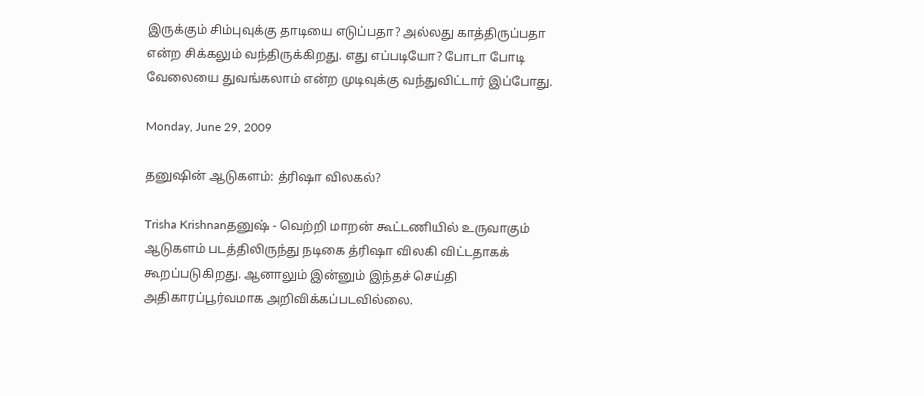இருக்கும் சிம்புவுக்கு தாடியை எடுப்பதா? அல்லது காத்திருப்பதா என்ற சிக்கலும் வந்திருக்கிறது. எது எப்படியோ? போடா போடி வேலையை துவங்கலாம் என்ற முடிவுக்கு வந்துவிட்டார் இப்போது.

Monday, June 29, 2009

தனுஷின் ஆடுகளம்: த்ரிஷா விலகல்?

Trisha Krishnanதனுஷ் - வெற்றி மாறன் கூட்டணியில் உருவாகும் ஆடுகளம் படத்திலிருந்து நடிகை த்ரிஷா விலகி விட்டதாகக் கூறப்படுகிறது. ஆனாலும் இன்னும் இந்தச் செய்தி அதிகாரப்பூர்வமாக அறிவிக்கப்படவில்லை.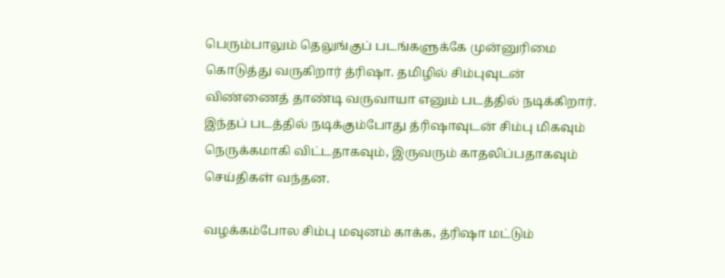பெரும்பாலும் தெலுங்குப் படங்களுக்கே முன்னுரிமை கொடுத்து வருகிறார் த்ரிஷா. தமிழில் சிம்புவுடன் விண்ணைத் தாண்டி வருவாயா எனும் படத்தில் நடிக்கிறார். இந்தப் படத்தில் நடிக்கும்போது த்ரிஷாவுடன் சிம்பு மிகவும் நெருக்கமாகி விட்டதாகவும், இருவரும் காதலிப்பதாகவும் செய்திகள் வந்தன.

வழக்கம்போல சிம்பு மவுனம் காக்க, த்ரிஷா மட்டும்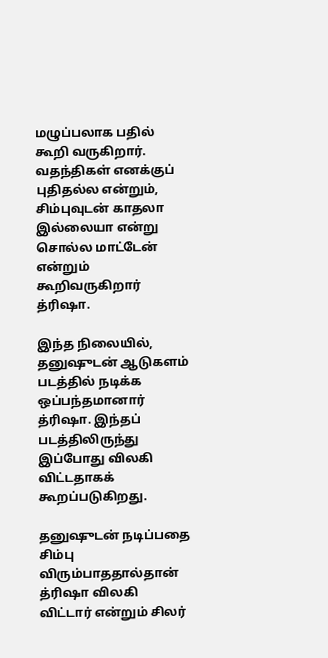மழுப்பலாக பதில் கூறி வருகிறார். வதந்திகள் எனக்குப் புதிதல்ல என்றும், சிம்புவுடன் காதலா இல்லையா என்று சொல்ல மாட்டேன் என்றும் கூறிவருகிறார் த்ரிஷா.

இந்த நிலையில், தனுஷுடன் ஆடுகளம் படத்தில் நடிக்க ஒப்பந்தமானார் த்ரிஷா. இந்தப் படத்திலிருந்து இப்போது விலகி விட்டதாகக் கூறப்படுகிறது.

தனுஷுடன் நடிப்பதை சிம்பு விரும்பாததால்தான் த்ரிஷா விலகி விட்டார் என்றும் சிலர்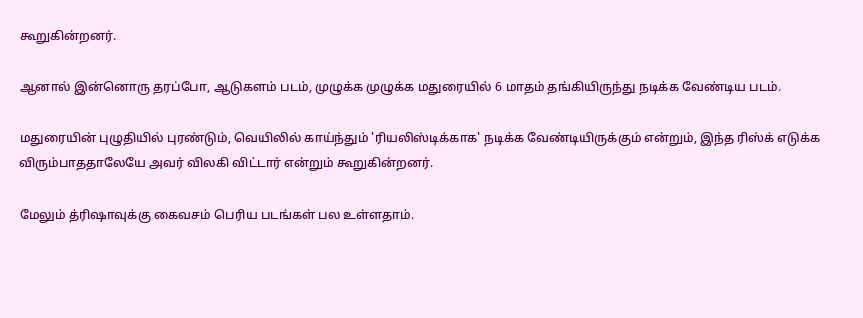கூறுகின்றனர்.

ஆனால் இன்னொரு தரப்போ, ஆடுகளம் படம், முழுக்க முழுக்க மதுரையில் 6 மாதம் தங்கியிருந்து நடிக்க வேண்டிய படம்.

மதுரையின் புழுதியில் புரண்டும், வெயிலில் காய்ந்தும் 'ரியலிஸ்டிக்காக' நடிக்க வேண்டியிருக்கும் என்றும், இந்த ரிஸ்க் எடுக்க விரும்பாததாலேயே அவர் விலகி விட்டார் என்றும் கூறுகின்றனர்.

மேலும் த்ரிஷாவுக்கு கைவசம் பெரிய படங்கள் பல உள்ளதாம்.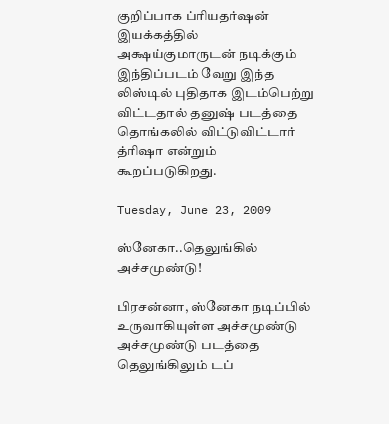குறிப்பாக ப்ரியதர்ஷன் இயக்கத்தில் அக்ஷய்குமாருடன் நடிக்கும் இந்திப்படம் வேறு இந்த லிஸ்டில் புதிதாக இடம்பெற்று விட்டதால் தனுஷ் படத்தை தொங்கலில் விட்டுவிட்டார் த்ரிஷா என்றும் கூறப்படுகிறது.

Tuesday, June 23, 2009

ஸ்னேகா..தெலுங்கில் அச்சமுண்டு!

பிரசன்னா, ஸ்னேகா நடிப்பில் உருவாகியுள்ள அச்சமுண்டு அச்சமுண்டு படத்தை தெலுங்கிலும் டப்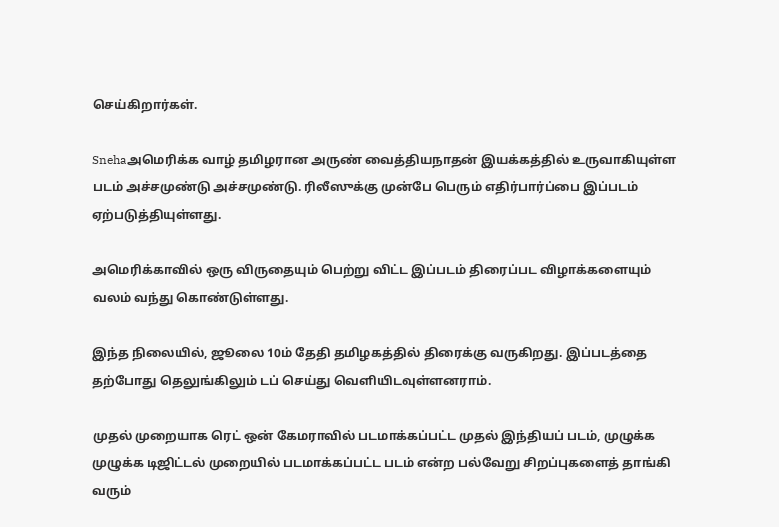செய்கிறார்கள்.

Snehaஅமெரிக்க வாழ் தமிழரான அருண் வைத்தியநாதன் இயக்கத்தில் உருவாகியுள்ள படம் அச்சமுண்டு அச்சமுண்டு. ரிலீஸுக்கு முன்பே பெரும் எதிர்பார்ப்பை இப்படம் ஏற்படுத்தியுள்ளது.

அமெரிக்காவில் ஒரு விருதையும் பெற்று விட்ட இப்படம் திரைப்பட விழாக்களையும் வலம் வந்து கொண்டுள்ளது.

இந்த நிலையில், ஜூலை 10ம் தேதி தமிழகத்தில் திரைக்கு வருகிறது. இப்படத்தை தற்போது தெலுங்கிலும் டப் செய்து வெளியிடவுள்ளனராம்.

முதல் முறையாக ரெட் ஒன் கேமராவில் படமாக்கப்பட்ட முதல் இந்தியப் படம், முழுக்க முழுக்க டிஜிட்டல் முறையில் படமாக்கப்பட்ட படம் என்ற பல்வேறு சிறப்புகளைத் தாங்கி வரும்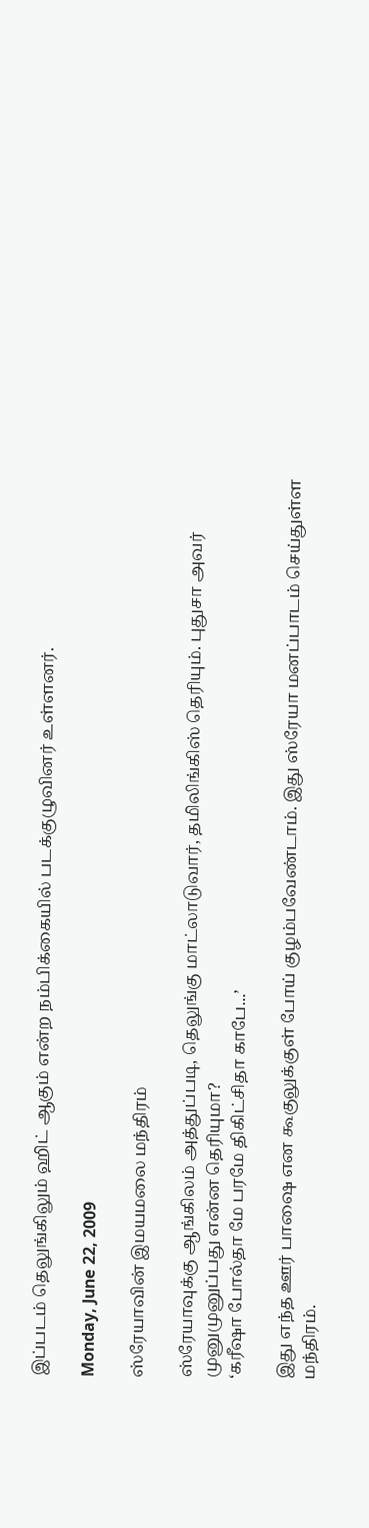இப்படம் தெலுங்கிலும் ஹிட் ஆகும் என்ற நம்பிக்கையில் படக்குழுவினர் உள்ளனர்.

Monday, June 22, 2009

ஸ்ரேயாவின் இமயமலை மந்திரம்

ஸ்ரேயாவுக்கு ஆங்கிலம் அத்துப்படி, தெலுங்கு மாட்லாடுவார், தமிலிங்கிஸ் தெரியும். புதுசா அவர் முனுமுனுப்பது என்ன தெரியுமா?
‘கரீஷா போல்தா மே பரமே திகிட்சிதா காபே...’

இது எந்த ஊர் பாஷை என கூகுலுக்குள் போய் குழம்பவேண்டாம். இது ஸ்ரேயா மனப்பாடம் செய்துள்ள மந்திரம்.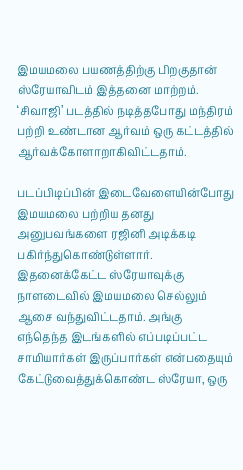இமயமலை பயணத்திற்கு பிறகுதான் ஸ்ரேயாவிடம் இத்தனை மாற்றம். ‘சிவாஜி’ படத்தில் நடித்தபோது மந்திரம் பற்றி உண்டான ஆர்வம் ஒரு கட்டத்தில் ஆர்வக்கோளாறாகிவிட்டதாம்.

படப்பிடிப்பின் இடைவேளையின்போது இமயமலை பற்றிய தனது அனுபவங்களை ரஜினி அடிக்கடி பகிர்ந்துகொண்டுள்ளார். இதனைக்கேட்ட ஸ்ரேயாவுக்கு நாளடைவில் இமயமலை செல்லும் ஆசை வந்துவிட்டதாம். அங்கு எந்தெந்த இடங்களில் எப்படிப்பட்ட சாமியார்கள் இருப்பார்கள் என்பதையும் கேட்டுவைத்துக்கொண்ட ஸ்ரேயா, ஒரு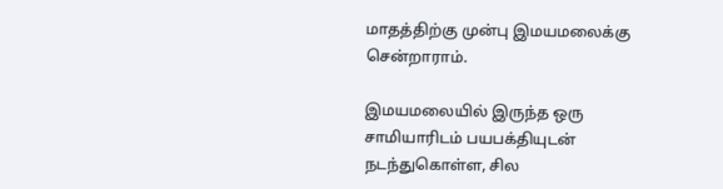மாதத்திற்கு முன்பு இமயமலைக்கு சென்றாராம்.

இமயமலையில் இருந்த ஒரு சாமியாரிடம் பயபக்தியுடன் நடந்துகொள்ள, சில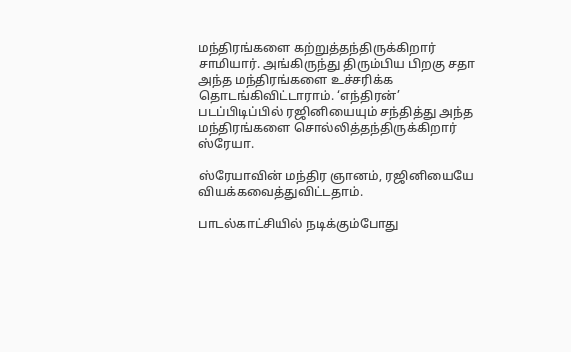மந்திரங்களை கற்றுத்தந்திருக்கிறார் சாமியார். அங்கிருந்து திரும்பிய பிறகு சதா அந்த மந்திரங்களை உச்சரிக்க தொடங்கிவிட்டாராம். ‘எந்திரன்’ படப்பிடிப்பில் ரஜினியையும் சந்தித்து அந்த மந்திரங்களை சொல்லித்தந்திருக்கிறார் ஸ்ரேயா.

ஸ்ரேயாவின் மந்திர ஞானம், ரஜினியையே வியக்கவைத்துவிட்டதாம்.

பாடல்காட்சியில் நடிக்கும்போது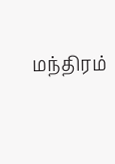மந்திரம்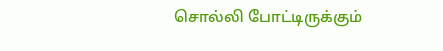சொல்லி போட்டிருக்கும்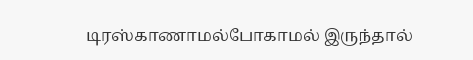டிரஸ்காணாமல்போகாமல் இருந்தால்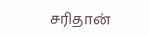சரிதான்